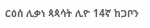ርዕሰ ሊቃነ ጳጳሳት ሊዮ 14ኛ ከጋቦን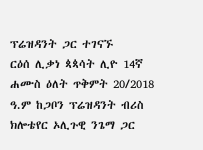ፕሬዝዳንት ጋር ተገናኙ
ርዕሰ ሊቃነ ጳጳሳት ሊዮ 14ኛ ሐሙስ ዕለት ጥቅምት 20/2018 ዓ.ም ከጋቦን ፕሬዝዳንት ብሪስ ክሎቴየር ኦሊጉዊ ንጌማ ጋር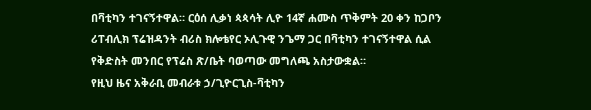በቫቲካን ተገናኝተዋል። ርዕሰ ሊቃነ ጳጳሳት ሊዮ 14ኛ ሐሙስ ጥቅምት 20 ቀን ከጋቦን ሪፐብሊክ ፕሬዝዳንት ብሪስ ክሎቴየር ኦሊጉዊ ንጌማ ጋር በቫቲካን ተገናኝተዋል ሲል የቅድስት መንበር የፕሬስ ጽ/ቤት ባወጣው መግለጫ አስታውቋል።
የዚህ ዜና አቅራቢ መብራቱ ኃ/ጊዮርጊስ-ቫቲካን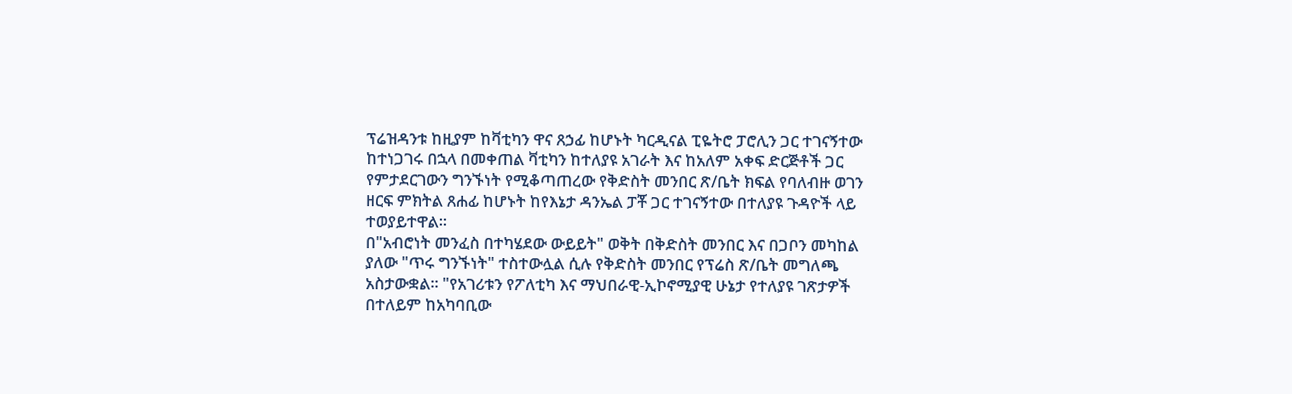ፕሬዝዳንቱ ከዚያም ከቫቲካን ዋና ጸኃፊ ከሆኑት ካርዲናል ፒዬትሮ ፓሮሊን ጋር ተገናኝተው ከተነጋገሩ በኋላ በመቀጠል ቫቲካን ከተለያዩ አገራት እና ከአለም አቀፍ ድርጅቶች ጋር የምታደርገውን ግንኙነት የሚቆጣጠረው የቅድስት መንበር ጽ/ቤት ክፍል የባለብዙ ወገን ዘርፍ ምክትል ጸሐፊ ከሆኑት ከየእኔታ ዳንኤል ፓቾ ጋር ተገናኝተው በተለያዩ ጉዳዮች ላይ ተወያይተዋል።
በ"አብሮነት መንፈስ በተካሄደው ውይይት" ወቅት በቅድስት መንበር እና በጋቦን መካከል ያለው "ጥሩ ግንኙነት" ተስተውሏል ሲሉ የቅድስት መንበር የፕሬስ ጽ/ቤት መግለጫ አስታውቋል። "የአገሪቱን የፖለቲካ እና ማህበራዊ-ኢኮኖሚያዊ ሁኔታ የተለያዩ ገጽታዎች በተለይም ከአካባቢው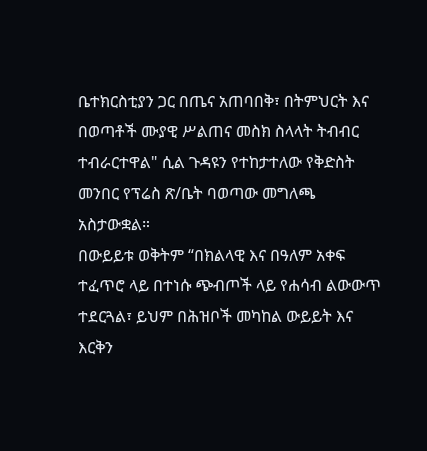ቤተክርስቲያን ጋር በጤና አጠባበቅ፣ በትምህርት እና በወጣቶች ሙያዊ ሥልጠና መስክ ስላላት ትብብር ተብራርተዋል" ሲል ጉዳዩን የተከታተለው የቅድስት መንበር የፕሬስ ጽ/ቤት ባወጣው መግለጫ አስታውቋል።
በውይይቱ ወቅትም “በክልላዊ እና በዓለም አቀፍ ተፈጥሮ ላይ በተነሱ ጭብጦች ላይ የሐሳብ ልውውጥ ተደርጓል፣ ይህም በሕዝቦች መካከል ውይይት እና እርቅን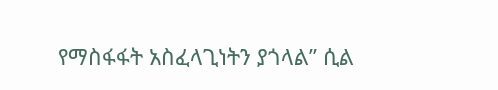የማስፋፋት አስፈላጊነትን ያጎላል” ሲል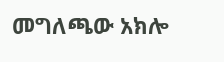መግለጫው አክሎ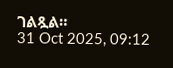ገልጿል።
31 Oct 2025, 09:12